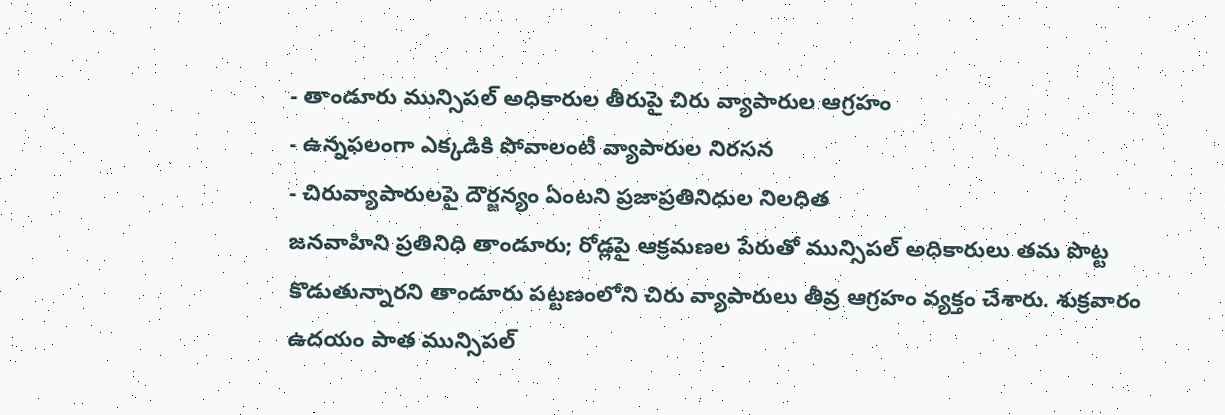- తాండూరు మున్సిపల్ అధికారుల తీరుపై చిరు వ్యాపారుల ఆగ్రహం
- ఉన్నఫలంగా ఎక్కడికి పోవాలంటీ వ్యాపారుల నిరసన
- చిరువ్యాపారులపై దౌర్జన్యం ఏంటని ప్రజాప్రతినిధుల నిలధిత
జనవాహిని ప్రతినిధి తాండూరు; రోడ్లపై ఆక్రమణల పేరుతో మున్సిపల్ అధికారులు తమ పొట్ట కొడుతున్నారని తాండూరు పట్టణంలోని చిరు వ్యాపారులు తీవ్ర ఆగ్రహం వ్యక్తం చేశారు. శుక్రవారం ఉదయం పాత మున్సిపల్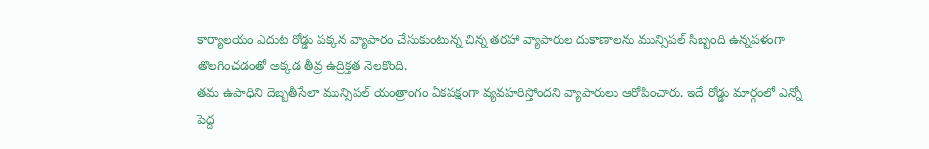కార్యాలయం ఎదుట రోడ్డు పక్కన వ్యాపారం చేసుకుంటున్న చిన్న తరహా వ్యాపారుల దుకాణాలను మున్సిపల్ సిబ్బంది ఉన్నపళంగా తొలగించడంతో అక్కడ తీవ్ర ఉద్రిక్తత నెలకొంది.
తమ ఉపాధిని దెబ్బతీసేలా మున్సిపల్ యంత్రాంగం ఏకపక్షంగా వ్యవహరిస్తోందని వ్యాపారులు ఆరోపించారు. ఇదే రోడ్డు మార్గంలో ఎన్నో పెద్ద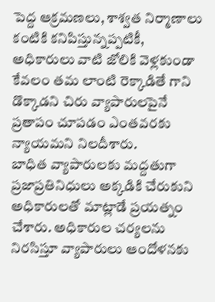పెద్ద ఆక్రమణలు, శాశ్వత నిర్మాణాలు కంటికి కనిపిస్తున్నప్పటికీ, అధికారులు వాటి జోలికి వెళ్లకుండా కేవలం తమ లాంటి రెక్కాడితే గాని డొక్కాడని చిరు వ్యాపారులపైనే ప్రతాపం చూపడం ఎంతవరకు న్యాయమని నిలదీశారు.
బాధిత వ్యాపారులకు మద్దతుగా ప్రజాప్రతినిధులు అక్కడికి చేరుకుని అధికారులతో మాట్లాడే ప్రయత్నం చేశారు. అధికారుల చర్యలను నిరసిస్తూ వ్యాపారులు ఆందోళనకు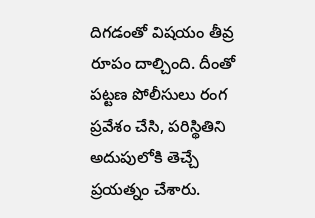దిగడంతో విషయం తీవ్ర రూపం దాల్చింది. దీంతో పట్టణ పోలీసులు రంగ ప్రవేశం చేసి, పరిస్థితిని అదుపులోకి తెచ్చే ప్రయత్నం చేశారు.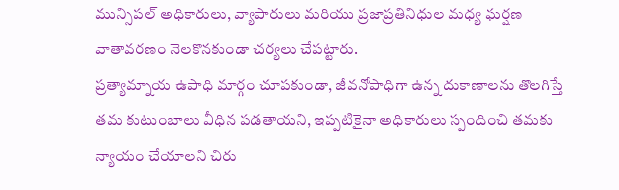మున్సిపల్ అధికారులు, వ్యాపారులు మరియు ప్రజాప్రతినిధుల మధ్య ఘర్షణ వాతావరణం నెలకొనకుండా చర్యలు చేపట్టారు.
ప్రత్యామ్నాయ ఉపాధి మార్గం చూపకుండా, జీవనోపాధిగా ఉన్న దుకాణాలను తొలగిస్తే తమ కుటుంబాలు వీధిన పడతాయని, ఇప్పటికైనా అధికారులు స్పందించి తమకు న్యాయం చేయాలని చిరు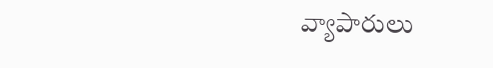వ్యాపారులు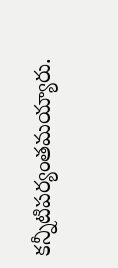కన్నీటిపర్యంతమయ్యారు.